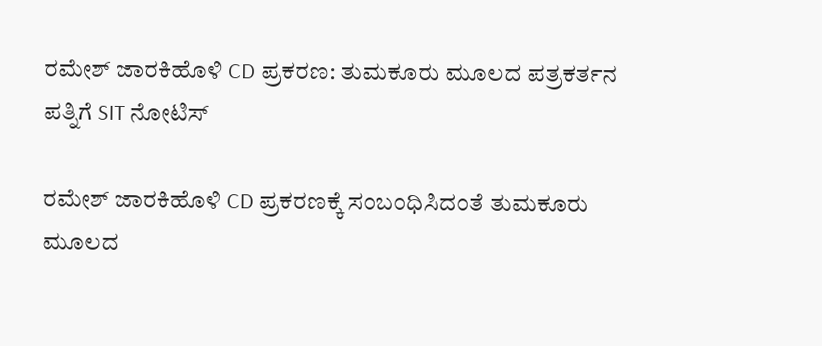ರಮೇಶ್ ಜಾರಕಿಹೊಳಿ CD ಪ್ರಕರಣ: ತುಮಕೂರು ಮೂಲದ ಪತ್ರಕರ್ತನ ಪತ್ನಿಗೆ SIT ನೋಟಿಸ್

ರಮೇಶ್ ಜಾರಕಿಹೊಳಿ CD ಪ್ರಕರಣಕ್ಕೆ ಸಂಬಂಧಿಸಿದಂತೆ ತುಮಕೂರು ಮೂಲದ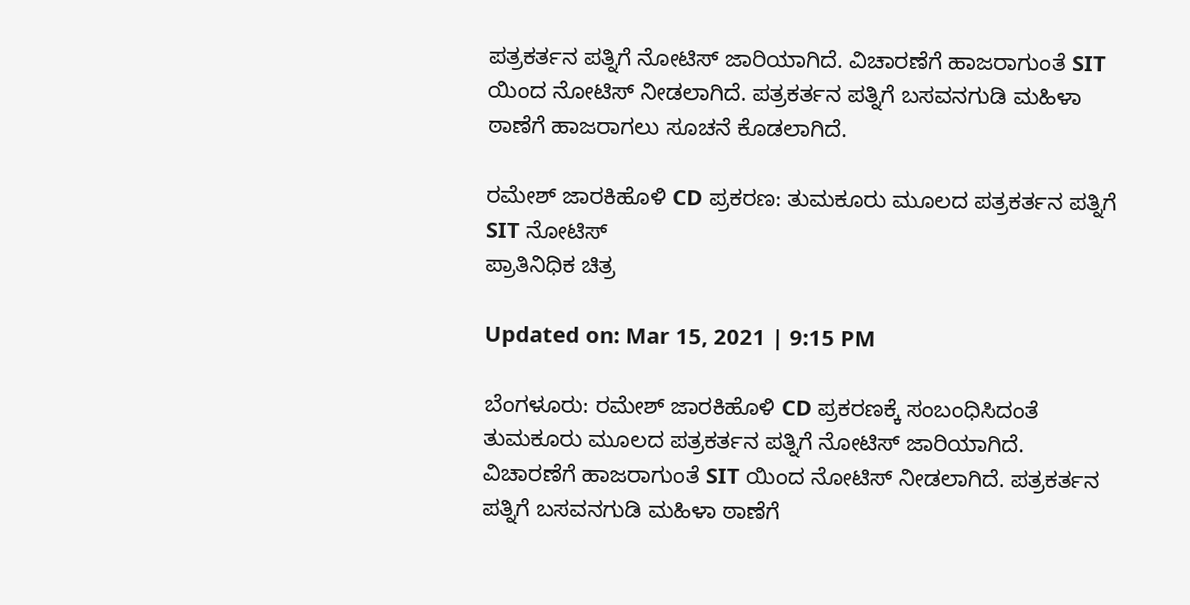ಪತ್ರಕರ್ತನ ಪತ್ನಿಗೆ ನೋಟಿಸ್ ಜಾರಿಯಾಗಿದೆ. ವಿಚಾರಣೆಗೆ ಹಾಜರಾಗುಂತೆ SIT ಯಿಂದ ನೋಟಿಸ್ ನೀಡಲಾಗಿದೆ. ಪತ್ರಕರ್ತನ ಪತ್ನಿಗೆ ಬಸವನಗುಡಿ ಮಹಿಳಾ ಠಾಣೆಗೆ ಹಾಜರಾಗಲು ಸೂಚನೆ ಕೊಡಲಾಗಿದೆ.

ರಮೇಶ್ ಜಾರಕಿಹೊಳಿ CD ಪ್ರಕರಣ: ತುಮಕೂರು ಮೂಲದ ಪತ್ರಕರ್ತನ ಪತ್ನಿಗೆ SIT ನೋಟಿಸ್
ಪ್ರಾತಿನಿಧಿಕ ಚಿತ್ರ

Updated on: Mar 15, 2021 | 9:15 PM

ಬೆಂಗಳೂರು: ರಮೇಶ್ ಜಾರಕಿಹೊಳಿ CD ಪ್ರಕರಣಕ್ಕೆ ಸಂಬಂಧಿಸಿದಂತೆ ತುಮಕೂರು ಮೂಲದ ಪತ್ರಕರ್ತನ ಪತ್ನಿಗೆ ನೋಟಿಸ್ ಜಾರಿಯಾಗಿದೆ. ವಿಚಾರಣೆಗೆ ಹಾಜರಾಗುಂತೆ SIT ಯಿಂದ ನೋಟಿಸ್ ನೀಡಲಾಗಿದೆ. ಪತ್ರಕರ್ತನ ಪತ್ನಿಗೆ ಬಸವನಗುಡಿ ಮಹಿಳಾ ಠಾಣೆಗೆ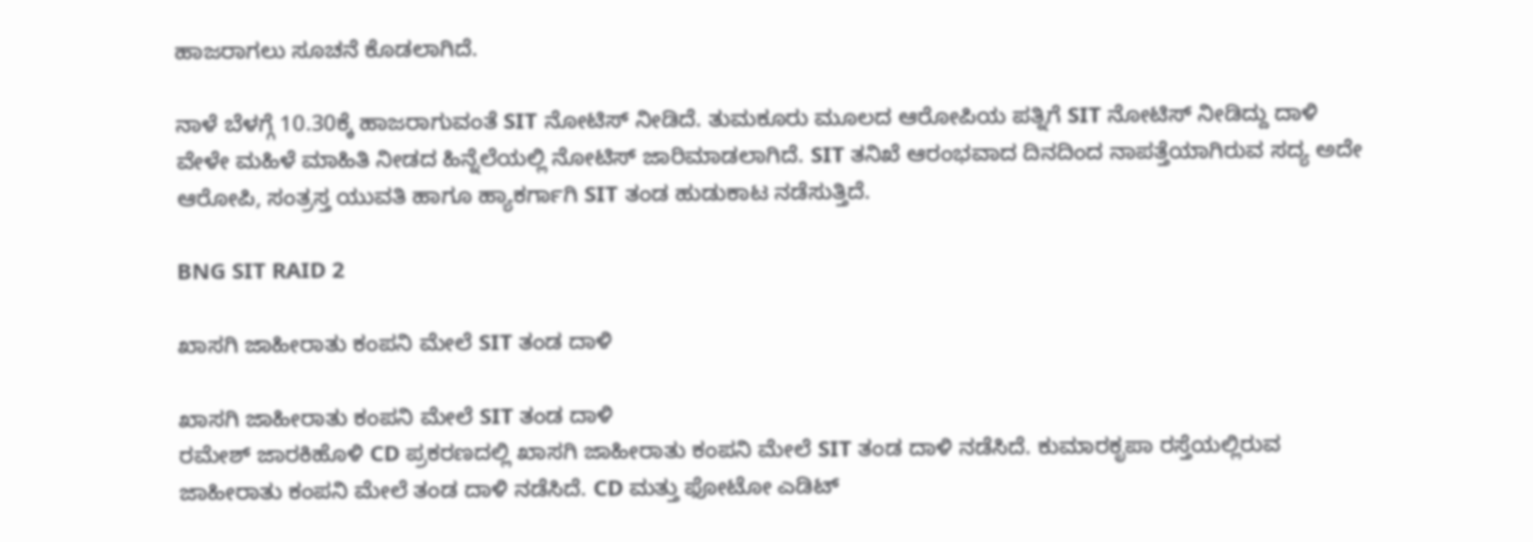ಹಾಜರಾಗಲು ಸೂಚನೆ ಕೊಡಲಾಗಿದೆ.

ನಾಳೆ ಬೆಳಗ್ಗೆ 10.30ಕ್ಕೆ ಹಾಜರಾಗುವಂತೆ SIT ನೋಟಿಸ್ ನೀಡಿದೆ. ತುಮಕೂರು ಮೂಲದ ಆರೋಪಿಯ ಪತ್ನಿಗೆ SIT ನೋಟಿಸ್ ನೀಡಿದ್ದು ದಾಳಿ ವೇಳೇ ಮಹಿಳೆ ಮಾಹಿತಿ ನೀಡದ ಹಿನ್ನೆಲೆಯಲ್ಲಿ ನೋಟಿಸ್ ಜಾರಿಮಾಡಲಾಗಿದೆ. SIT ತನಿಖೆ ಆರಂಭವಾದ ದಿನದಿಂದ ನಾಪತ್ತೆಯಾಗಿರುವ ಸದ್ಯ ಅದೇ ಆರೋಪಿ, ಸಂತ್ರಸ್ತ ಯುವತಿ ಹಾಗೂ ಹ್ಯಾಕರ್ಗಾಗಿ SIT ತಂಡ ಹುಡುಕಾಟ ನಡೆಸುತ್ತಿದೆ.

BNG SIT RAID 2

ಖಾಸಗಿ ಜಾಹೀರಾತು ಕಂಪನಿ ಮೇಲೆ SIT ತಂಡ ದಾಳಿ

ಖಾಸಗಿ ಜಾಹೀರಾತು ಕಂಪನಿ ಮೇಲೆ SIT ತಂಡ ದಾಳಿ
ರಮೇಶ್ ಜಾರಕಿಹೊಳಿ CD ಪ್ರಕರಣದಲ್ಲಿ ಖಾಸಗಿ ಜಾಹೀರಾತು ಕಂಪನಿ ಮೇಲೆ SIT ತಂಡ ದಾಳಿ ನಡೆಸಿದೆ. ಕುಮಾರಕೃಪಾ ರಸ್ತೆಯಲ್ಲಿರುವ ಜಾಹೀರಾತು ಕಂಪನಿ ಮೇಲೆ ತಂಡ ದಾಳಿ ನಡೆಸಿದೆ. CD ಮತ್ತು ಫೋಟೋ ಎಡಿಟ್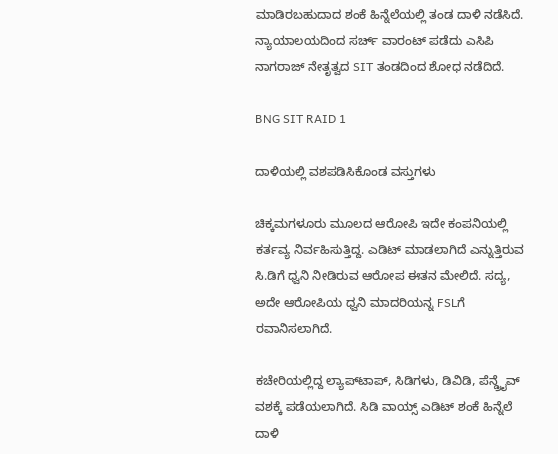ಮಾಡಿರಬಹುದಾದ ಶಂಕೆ ಹಿನ್ನೆಲೆಯಲ್ಲಿ ತಂಡ ದಾಳಿ ನಡೆಸಿದೆ. ನ್ಯಾಯಾಲಯದಿಂದ ಸರ್ಚ್ ವಾರಂಟ್ ಪಡೆದು ಎಸಿಪಿ ನಾಗರಾಜ್ ನೇತೃತ್ವದ SIT ತಂಡದಿಂದ ಶೋಧ ನಡೆದಿದೆ.

BNG SIT RAID 1

ದಾಳಿಯಲ್ಲಿ ವಶಪಡಿಸಿಕೊಂಡ ವಸ್ತುಗಳು

ಚಿಕ್ಕಮಗಳೂರು ಮೂಲದ ಆರೋಪಿ ಇದೇ ಕಂಪನಿಯಲ್ಲಿ ಕರ್ತವ್ಯ ನಿರ್ವಹಿಸುತ್ತಿದ್ದ. ಎಡಿಟ್ ಮಾಡಲಾಗಿದೆ ಎನ್ನುತ್ತಿರುವ ಸಿ.ಡಿಗೆ ಧ್ವನಿ‌ ನೀಡಿರುವ ಆರೋಪ ಈತನ ಮೇಲಿದೆ. ಸದ್ಯ, ಅದೇ ಆರೋಪಿಯ ಧ್ವನಿ ಮಾದರಿಯನ್ನ FSLಗೆ ರವಾನಿಸಲಾಗಿದೆ.

ಕಚೇರಿಯಲ್ಲಿದ್ದ ಲ್ಯಾಪ್‌ಟಾಪ್, ಸಿಡಿಗಳು, ಡಿವಿಡಿ, ಪೆನ್ಡ್ರೈವ್ ವಶಕ್ಕೆ ಪಡೆಯಲಾಗಿದೆ. ಸಿಡಿ ವಾಯ್ಸ್ ಎಡಿಟ್ ಶಂಕೆ ಹಿನ್ನೆಲೆ‌ ದಾಳಿ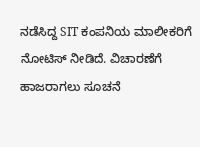ನಡೆಸಿದ್ದ SIT ಕಂಪನಿಯ ಮಾಲೀಕರಿಗೆ ನೋಟಿಸ್ ನೀಡಿದೆ. ವಿಚಾರಣೆಗೆ ಹಾಜರಾಗಲು ಸೂಚನೆ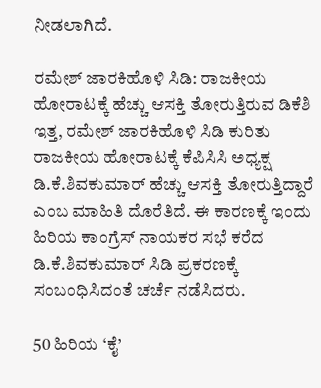ನೀಡಲಾಗಿದೆ.

ರಮೇಶ್ ಜಾರಕಿಹೊಳಿ ಸಿಡಿ: ರಾಜಕೀಯ ಹೋರಾಟಕ್ಕೆ ಹೆಚ್ಚು ಆಸಕ್ತಿ ತೋರುತ್ತಿರುವ ಡಿಕೆಶಿ
ಇತ್ತ, ರಮೇಶ್ ಜಾರಕಿಹೊಳಿ ಸಿಡಿ ಕುರಿತು ರಾಜಕೀಯ ಹೋರಾಟಕ್ಕೆ ಕೆಪಿಸಿಸಿ ಅಧ್ಯಕ್ಷ ಡಿ.ಕೆ.ಶಿವಕುಮಾರ್ ಹೆಚ್ಚು ಆಸಕ್ತಿ ತೋರುತ್ತಿದ್ದಾರೆ ಎಂಬ ಮಾಹಿತಿ ದೊರೆತಿದೆ. ಈ ಕಾರಣಕ್ಕೆ ಇಂದು ಹಿರಿಯ ಕಾಂಗ್ರೆಸ್ ನಾಯಕರ ಸಭೆ ಕರೆದ ಡಿ.ಕೆ.ಶಿವಕುಮಾರ್ ಸಿಡಿ ಪ್ರಕರಣಕ್ಕೆ ಸಂಬಂಧಿಸಿದಂತೆ ಚರ್ಚೆ ನಡೆಸಿದರು.

50 ಹಿರಿಯ ‘ಕೈ’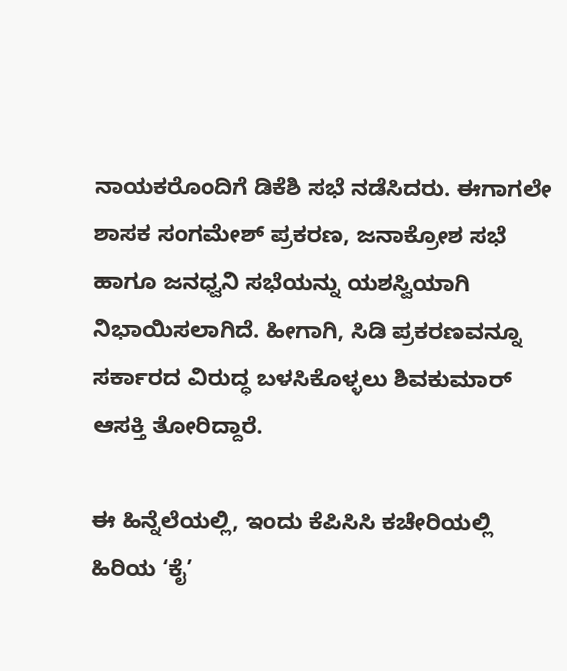ನಾಯಕರೊಂದಿಗೆ ಡಿಕೆಶಿ ಸಭೆ ನಡೆಸಿದರು. ಈಗಾಗಲೇ ಶಾಸಕ ಸಂಗಮೇಶ್ ಪ್ರಕರಣ, ಜನಾಕ್ರೋಶ ಸಭೆ ಹಾಗೂ ಜನಧ್ವನಿ ಸಭೆಯನ್ನು ಯಶಸ್ವಿಯಾಗಿ ನಿಭಾಯಿಸಲಾಗಿದೆ. ಹೀಗಾಗಿ, ಸಿಡಿ ಪ್ರಕರಣವನ್ನೂ ಸರ್ಕಾರದ ವಿರುದ್ಧ ಬಳಸಿಕೊಳ್ಳಲು ಶಿವಕುಮಾರ್ ಆಸಕ್ತಿ ತೋರಿದ್ದಾರೆ.

ಈ ಹಿನ್ನೆಲೆಯಲ್ಲಿ, ಇಂದು ಕೆಪಿಸಿಸಿ ಕಚೇರಿಯಲ್ಲಿ ಹಿರಿಯ ‘ಕೈ’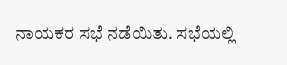ನಾಯಕರ ಸಭೆ ನಡೆಯಿತು. ಸಭೆಯಲ್ಲಿ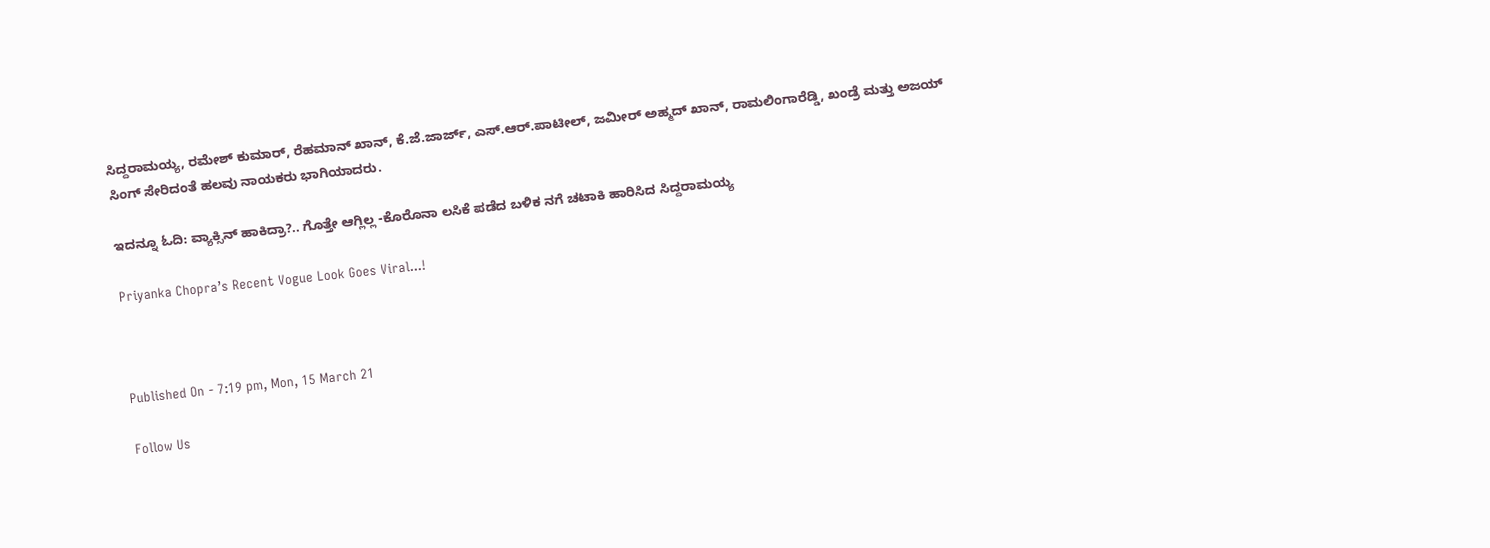ಸಿದ್ದರಾಮಯ್ಯ, ರಮೇಶ್ ಕುಮಾರ್, ರೆಹಮಾನ್ ಖಾನ್, ಕೆ.ಜೆ.ಜಾರ್ಜ್, ಎಸ್.ಆರ್.ಪಾಟೀಲ್, ಜಮೀರ್ ಅಹ್ಮದ್ ಖಾನ್, ರಾಮಲಿಂಗಾರೆಡ್ಡಿ, ಖಂಡ್ರೆ ಮತ್ತು ಅಜಯ್ ಸಿಂಗ್ ಸೇರಿದಂತೆ ಹಲವು ನಾಯಕರು ಭಾಗಿಯಾದರು.

ಇದನ್ನೂ ಓದಿ: ವ್ಯಾಕ್ಸಿನ್ ಹಾಕಿದ್ರಾ?.. ಗೊತ್ತೇ ಆಗ್ಲಿಲ್ಲ -ಕೊರೊನಾ ಲಸಿಕೆ ಪಡೆದ ಬಳಿಕ ನಗೆ ಚಟಾಕಿ ಹಾರಿಸಿದ ಸಿದ್ದರಾಮಯ್ಯ

Priyanka Chopra’s Recent Vogue Look Goes Viral...!



Published On - 7:19 pm, Mon, 15 March 21

Follow Us